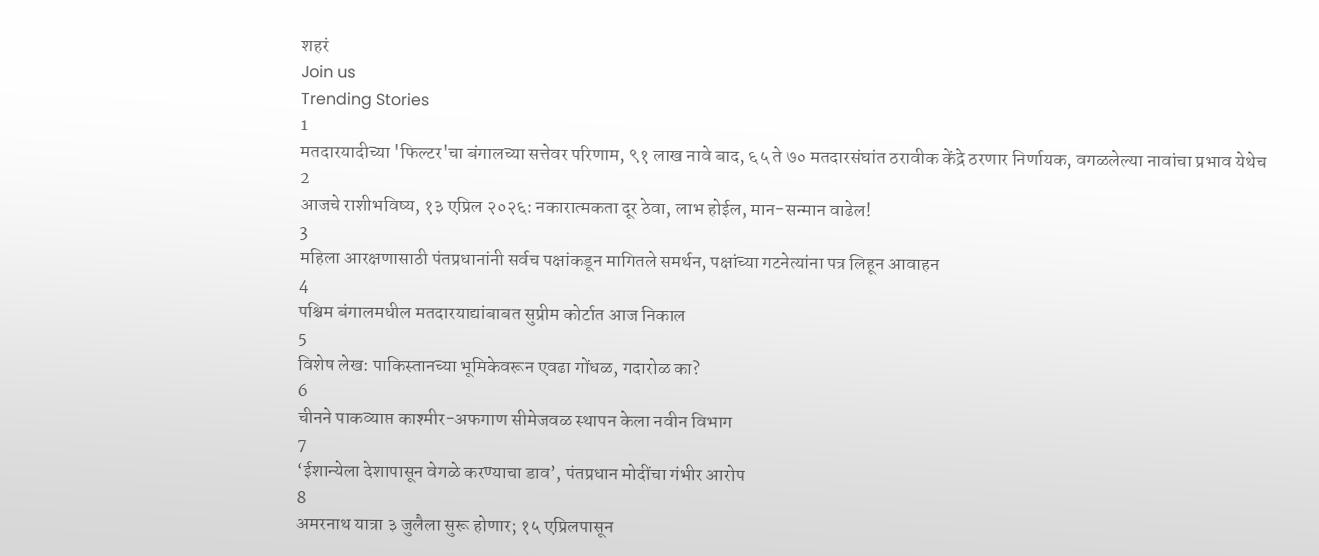शहरं
Join us
Trending Stories
1
मतदारयादीच्या 'फिल्टर'चा बंगालच्या सत्तेवर परिणाम, ९१ लाख नावे बाद, ६५ ते ७० मतदारसंघांत ठरावीक केंद्रे ठरणार निर्णायक, वगळलेल्या नावांचा प्रभाव येथेच
2
आजचे राशीभविष्य, १३ एप्रिल २०२६: नकारात्मकता दूर ठेवा, लाभ होईल, मान-सन्मान वाढेल!
3
महिला आरक्षणासाठी पंतप्रधानांनी सर्वच पक्षांकडून मागितले समर्थन, पक्षांच्या गटनेत्यांना पत्र लिहून आवाहन
4
पश्चिम बंगालमधील मतदारयाद्यांबाबत सुप्रीम कोर्टात आज निकाल
5
विशेष लेख: पाकिस्तानच्या भूमिकेवरून एवढा गोंधळ, गदारोळ का?
6
चीनने पाकव्याप्त काश्मीर-अफगाण सीमेजवळ स्थापन केला नवीन विभाग
7
‘ईशान्येला देशापासून वेगळे करण्याचा डाव’, पंतप्रधान मोदींचा गंभीर आरोप
8
अमरनाथ यात्रा ३ जुलैला सुरू होणार; १५ एप्रिलपासून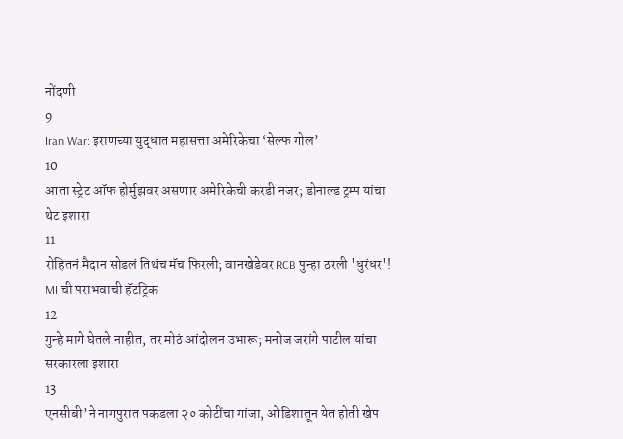नोंदणी
9
Iran War: इराणच्या युद्धात महासत्ता अमेरिकेचा ‘सेल्फ गोल’
10
आता स्ट्रेट ऑफ होर्मुझवर असणार अमेरिकेची करडी नजर; डोनाल्ड ट्रम्प यांचा थेट इशारा
11
रोहितनं मैदान सोडलं तिथंच मॅच फिरली; वानखेडेवर RCB पुन्हा ठरली 'धुरंधर'! MI ची पराभवाची हॅटट्रिक
12
गुन्हे मागे घेतले नाहीत, तर मोठं आंदोलन उभारू; मनोज जरांगे पाटील यांचा सरकारला इशारा
13
एनसीबी’ने नागपुरात पकडला २० कोटींचा गांजा, ओडिशातून येत होती खेप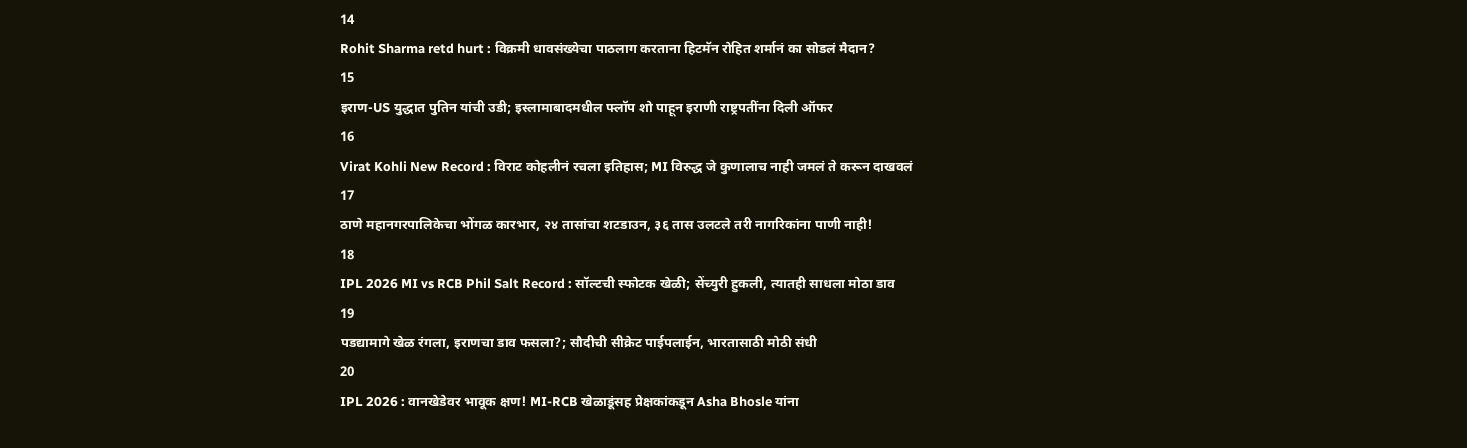14
Rohit Sharma retd hurt : विक्रमी धावसंख्येचा पाठलाग करताना हिटमॅन रोहित शर्मानं का सोडलं मैदान?
15
इराण-US युद्धात पुतिन यांची उडी; इस्लामाबादमधील फ्लॉप शो पाहून इराणी राष्ट्रपतींना दिली ऑफर
16
Virat Kohli New Record : विराट कोहलीनं रचला इतिहास; MI विरुद्ध जे कुणालाच नाही जमलं ते करून दाखवलं
17
ठाणे महानगरपालिकेचा भोंगळ कारभार, २४ तासांचा शटडाउन, ३६ तास उलटले तरी नागरिकांना पाणी नाही!
18
IPL 2026 MI vs RCB Phil Salt Record : सॉल्टची स्फोटक खेळी; सेंच्युरी हुकली, त्यातही साधला मोठा डाव
19
पडद्यामागे खेळ रंगला, इराणचा डाव फसला?; सौदीची सीक्रेट पाईपलाईन, भारतासाठी मोठी संधी
20
IPL 2026 : वानखेडेवर भावूक क्षण! MI-RCB खेळाडूंसह प्रेक्षकांकडून Asha Bhosle यांना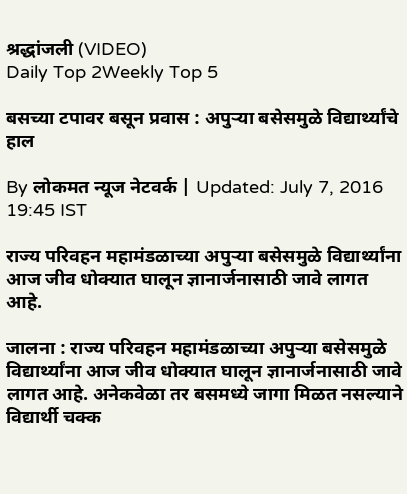श्रद्धांजली (VIDEO)
Daily Top 2Weekly Top 5

बसच्या टपावर बसून प्रवास : अपुऱ्या बसेसमुळे विद्यार्थ्यांचे हाल

By लोकमत न्यूज नेटवर्क | Updated: July 7, 2016 19:45 IST

राज्य परिवहन महामंडळाच्या अपुऱ्या बसेसमुळे विद्यार्थ्यांना आज जीव धोक्यात घालून ज्ञानार्जनासाठी जावे लागत आहे.

जालना : राज्य परिवहन महामंडळाच्या अपुऱ्या बसेसमुळे विद्यार्थ्यांना आज जीव धोक्यात घालून ज्ञानार्जनासाठी जावे लागत आहे. अनेकवेळा तर बसमध्ये जागा मिळत नसल्याने विद्यार्थी चक्क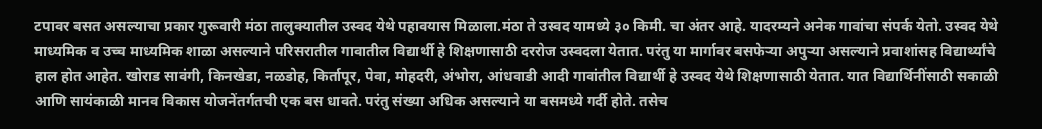टपावर बसत असल्याचा प्रकार गुरूवारी मंठा तालुक्यातील उस्वद येथे पहावयास मिळाला.मंठा ते उस्वद यामध्ये ३० किमी. चा अंतर आहे. यादरम्यने अनेक गावांचा संपर्क येतो. उस्वद येथे माध्यमिक व उच्च माध्यमिक शाळा असल्याने परिसरातील गावातील विद्यार्थी हे शिक्षणासाठी दररोज उस्वदला येतात. परंतु या मार्गावर बसफेऱ्या अपुऱ्या असल्याने प्रवाशांसह विद्यार्थ्यांचे हाल होत आहेत. खोराड सावंगी, किनखेडा, नळडोह, किर्तापूर, पेवा, मोहदरी, अंभोरा, आंधवाडी आदी गावांतील विद्यार्थी हे उस्वद येथे शिक्षणासाठी येतात. यात विद्यार्थिनींसाठी सकाळी आणि सायंकाळी मानव विकास योजनेंतर्गतची एक बस धावते. परंतु संख्या अधिक असल्याने या बसमध्ये गर्दी होते. तसेच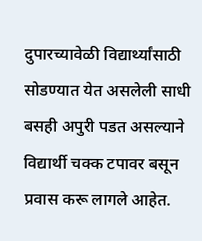दुपारच्यावेळी विद्यार्थ्यांसाठी सोडण्यात येत असलेली साधी बसही अपुरी पडत असल्याने विद्यार्थी चक्क टपावर बसून प्रवास करू लागले आहेत.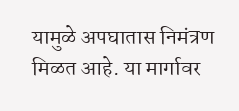यामुळे अपघातास निमंत्रण मिळत आहे. या मार्गावर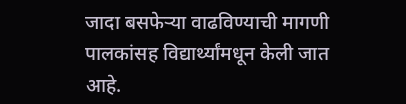जादा बसफेऱ्या वाढविण्याची मागणी पालकांसह विद्यार्थ्यांमधून केली जात आहे.